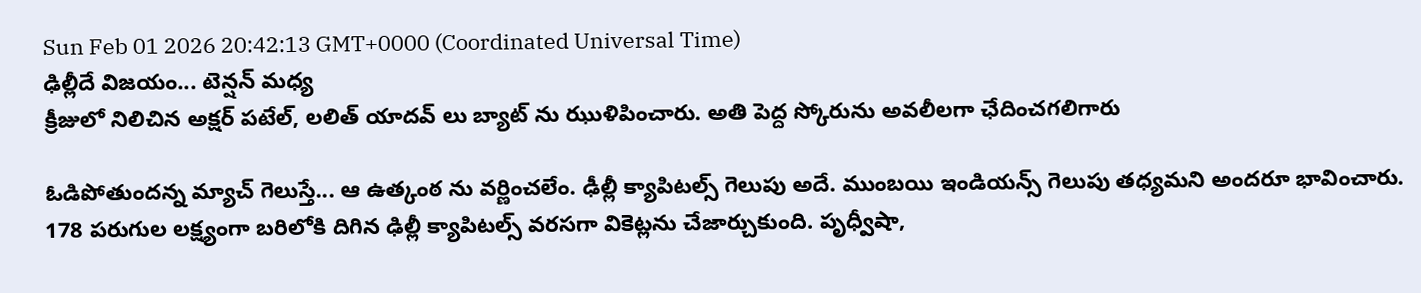Sun Feb 01 2026 20:42:13 GMT+0000 (Coordinated Universal Time)
ఢిల్లీదే విజయం... టెన్షన్ మధ్య
క్రీజులో నిలిచిన అక్షర్ పటేల్, లలిత్ యాదవ్ లు బ్యాట్ ను ఝుళిపించారు. అతి పెద్ద స్కోరును అవలీలగా ఛేదించగలిగారు

ఓడిపోతుందన్న మ్యాచ్ గెలుస్తే... ఆ ఉత్కంఠ ను వర్ణించలేం. ఢీల్లీ క్యాపిటల్స్ గెలుపు అదే. ముంబయి ఇండియన్స్ గెలుపు తధ్యమని అందరూ భావించారు. 178 పరుగుల లక్ష్యంగా బరిలోకి దిగిన ఢిల్లీ క్యాపిటల్స్ వరసగా వికెట్లను చేజార్చుకుంది. పృధ్వీషా,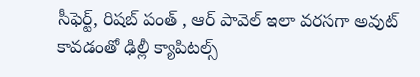సీఫెర్ట్, రిషబ్ పంత్ , ఆర్ పావెల్ ఇలా వరసగా అవుట్ కావడంతో ఢిల్లీ క్యాపిటల్స్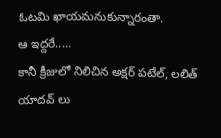ఓటమి ఖాయమనుకున్నారంతా.
ఆ ఇద్దరే.....
కానీ క్రీజులో నిలిచిన అక్షర్ పటేల్, లలిత్ యాదవ్ లు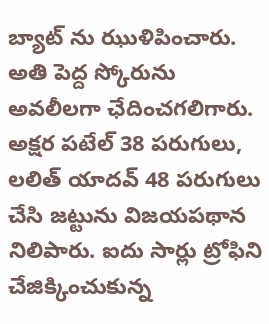బ్యాట్ ను ఝుళిపించారు. అతి పెద్ద స్కోరును అవలీలగా ఛేదించగలిగారు. అక్షర పటేల్ 38 పరుగులు, లలిత్ యాదవ్ 48 పరుగులు చేసి జట్టును విజయపథాన నిలిపారు. ఐదు సార్లు ట్రోఫిని చేజిక్కించుకున్న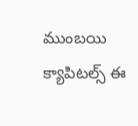ముంబయి క్యాపిటల్స్ ఈ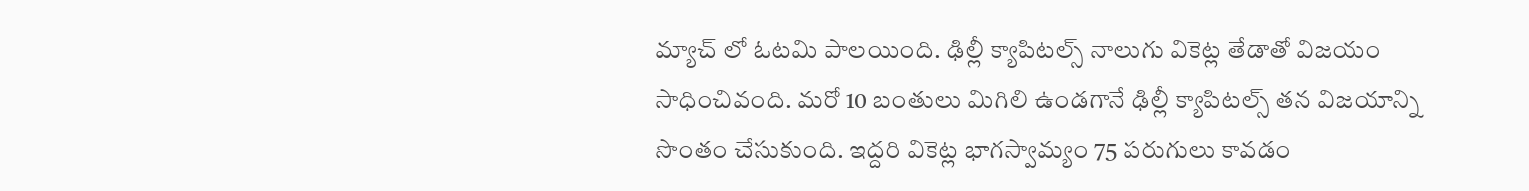మ్యాచ్ లో ఓటమి పాలయింది. ఢిల్లీ క్యాపిటల్స్ నాలుగు వికెట్ల తేడాతో విజయం సాధించివంది. మరో 10 బంతులు మిగిలి ఉండగానే ఢిల్లీ క్యాపిటల్స్ తన విజయాన్ని సొంతం చేసుకుంది. ఇద్దరి వికెట్ల భాగస్వామ్యం 75 పరుగులు కావడం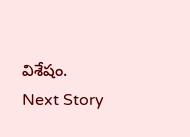విశేషం.
Next Story